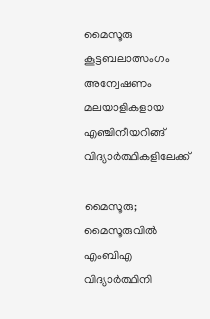മൈസൂരു കൂട്ടബലാത്സംഗം അന്വേഷണം മലയാളികളായ എഞ്ചിനീയറിങ്ങ് വിദ്യാര്‍ത്ഥികളിലേക്ക്

മൈസൂരു; മൈസൂരുവില്‍ എംബിഎ വിദ്യാര്‍ത്ഥിനി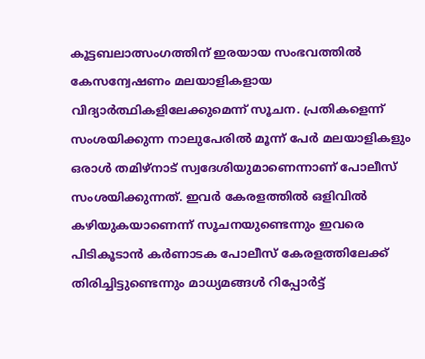കൂട്ടബലാത്സംഗത്തിന് ഇരയായ സംഭവത്തില്‍ കേസന്വേഷണം മലയാളികളായ വിദ്യാര്‍ത്ഥികളിലേക്കുമെന്ന് സൂചന. പ്രതികളെന്ന് സംശയിക്കുന്ന നാലുപേരില്‍ മൂന്ന് പേര്‍ മലയാളികളും ഒരാള്‍ തമിഴ്‌നാട് സ്വദേശിയുമാണെന്നാണ് പോലീസ് സംശയിക്കുന്നത്. ഇവര്‍ കേരളത്തില്‍ ഒളിവില്‍ കഴിയുകയാണെന്ന് സൂചനയുണ്ടെന്നും ഇവരെ പിടികൂടാന്‍ കര്‍ണാടക പോലീസ് കേരളത്തിലേക്ക് തിരിച്ചിട്ടുണ്ടെന്നും മാധ്യമങ്ങള്‍ റിപ്പോര്‍ട്ട്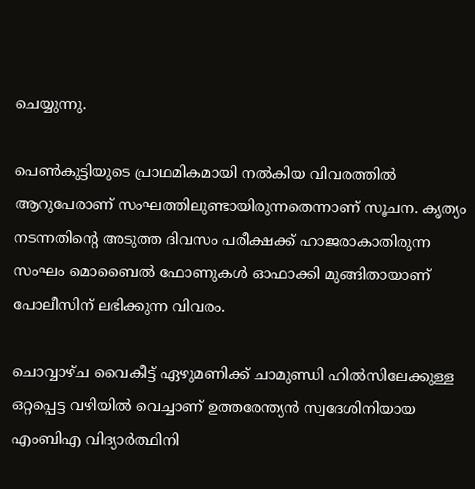ചെയ്യുന്നു.

പെണ്‍കുട്ടിയുടെ പ്രാഥമികമായി നല്‍കിയ വിവരത്തില്‍ ആറുപേരാണ് സംഘത്തിലുണ്ടായിരുന്നതെന്നാണ് സൂചന. കൃത്യം നടന്നതിന്റെ അടുത്ത ദിവസം പരീക്ഷക്ക് ഹാജരാകാതിരുന്ന സംഘം മൊബൈല്‍ ഫോണുകള്‍ ഓഫാക്കി മുങ്ങിതായാണ് പോലീസിന് ലഭിക്കുന്ന വിവരം.

ചൊവ്വാഴ്ച വൈകീട്ട് ഏഴുമണിക്ക് ചാമുണ്ഡി ഹില്‍സിലേക്കുള്ള ഒറ്റപ്പെട്ട വഴിയില്‍ വെച്ചാണ് ഉത്തരേന്ത്യന്‍ സ്വദേശിനിയായ എംബിഎ വിദ്യാര്‍ത്ഥിനി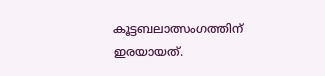കൂട്ടബലാത്സംഗത്തിന് ഇരയായത്.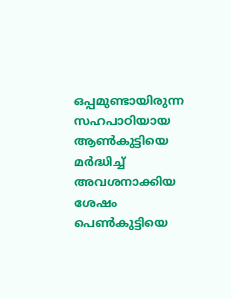ഒപ്പമുണ്ടായിരുന്ന സഹപാഠിയായ ആണ്‍കുട്ടിയെ മര്‍ദ്ധിച്ച് അവശനാക്കിയ ശേഷം പെണ്‍കുട്ടിയെ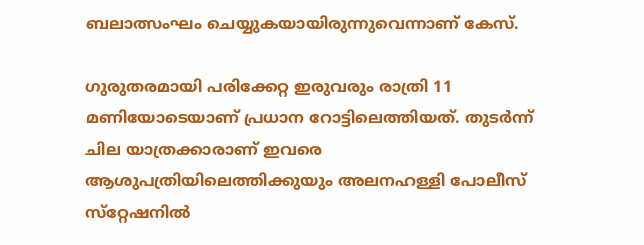ബലാത്സംഘം ചെയ്യുകയായിരുന്നുവെന്നാണ് കേസ്.

ഗുരുതരമായി പരിക്കേറ്റ ഇരുവരും രാത്രി 11 മണിയോടെയാണ് പ്രധാന റോട്ടിലെത്തിയത്. തുടര്‍ന്ന് ചില യാത്രക്കാരാണ് ഇവരെ ആശുപത്രിയിലെത്തിക്കുയും അലനഹള്ളി പോലീസ് സ്‌റ്റേഷനില്‍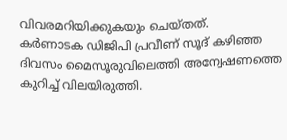വിവരമറിയിക്കുകയും ചെയ്തത്.
കര്‍ണാടക ഡിജിപി പ്രവീണ് സൂദ് കഴിഞ്ഞ ദിവസം മൈസൂരുവിലെത്തി അന്വേഷണത്തെ കുറിച്ച് വിലയിരുത്തി.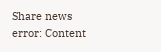Share news
error: Content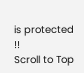is protected !!
Scroll to Top